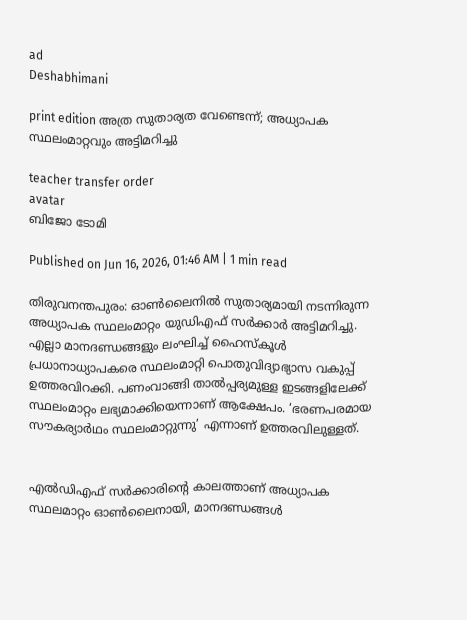ad
Deshabhimani

print edition അത്ര സുതാര്യത വേണ്ടെന്ന്; അധ്യാപക സ്ഥലംമാറ്റവും അട്ടിമറിച്ചു

teacher transfer order
avatar
ബിജോ ടോമി

Published on Jun 16, 2026, 01:46 AM | 1 min read

തിരുവനന്തപുരം: ഓൺലൈനിൽ സുതാര്യമായി നടന്നിരുന്ന അധ്യാപക സ്ഥലംമാറ്റം യുഡിഎഫ്‌ സർക്കാർ അട്ടിമറിച്ചു. എല്ലാ മാനദണ്ഡങ്ങളും ലംഘിച്ച്‌ ഹൈസ്‌കൂൾ പ്രധാനാധ്യാപകരെ സ്ഥലംമാറ്റി പൊതുവിദ്യാഭ്യാസ വകുപ്പ്‌ ഉത്തരവിറക്കി. പണംവാങ്ങി താൽപ്പര്യമുള്ള ഇടങ്ങളിലേക്ക്‌ സ്ഥലംമാറ്റം ലഭ്യമാക്കിയെന്നാണ്‌ ആക്ഷേപം. ‘ഭരണപരമായ സ‍ൗകര്യാർഥം സ്ഥലംമാറ്റുന്നു’ എന്നാണ്‌ ഉത്തരവിലുള്ളത്‌.


എൽഡിഎഫ്‌ സർക്കാരിന്റെ കാലത്താണ് അധ്യാപക സ്ഥലമാറ്റം ഓൺലൈനായി, മാനദണ്ഡങ്ങൾ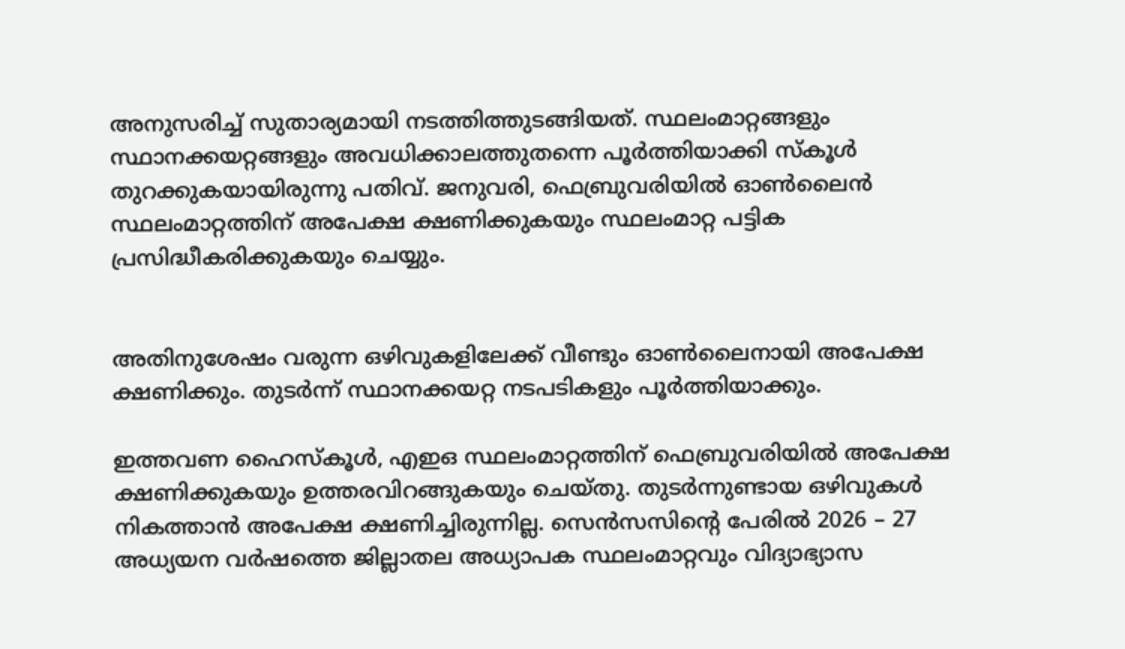അനുസരിച്ച് സുതാര്യമായി നടത്തിത്തുടങ്ങിയത്. സ്ഥലംമാറ്റങ്ങളും സ്ഥാനക്കയറ്റങ്ങളും അവധിക്കാലത്തുതന്നെ പൂർത്തിയാക്കി സ്‌കൂൾ തുറക്കുകയായിരുന്നു പതിവ്‌. ജനുവരി, ഫെബ്രുവരിയിൽ ഓൺലൈൻ സ്ഥലംമാറ്റത്തിന്‌ അപേക്ഷ ക്ഷണിക്കുകയും സ്ഥലംമാറ്റ പട്ടിക പ്രസിദ്ധീകരിക്കുകയും ചെയ്യും.


അതിനുശേഷം വരുന്ന ഒഴിവുകളിലേക്ക്‌ വീണ്ടും ഓൺലൈനായി അപേക്ഷ ക്ഷണിക്കും. തുടർന്ന്‌ സ്ഥാനക്കയറ്റ നടപടികളും പൂർത്തിയാക്കും.

ഇത്തവണ ഹൈസ്‌കൂൾ, എഇഒ സ്ഥലംമാറ്റത്തിന്‌ ഫെബ്രുവരിയിൽ അപേക്ഷ ക്ഷണിക്കുകയും ഉത്തരവിറങ്ങുകയും ചെയ്‌തു. തുടർന്നുണ്ടായ ഒഴിവുകൾ നികത്താൻ അപേക്ഷ ക്ഷണിച്ചിരുന്നില്ല. സെൻസസിന്റെ പേരിൽ 2026 – 27 അധ്യയന വർഷത്തെ ജില്ലാതല അധ്യാപക സ്ഥലംമാറ്റവും വിദ്യാഭ്യാസ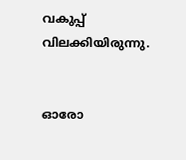വകുപ്പ്‌ വിലക്കിയിരുന്നു.


ഓരോ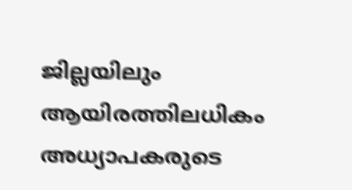ജില്ലയിലും ആയിരത്തിലധികം അധ്യാപകരുടെ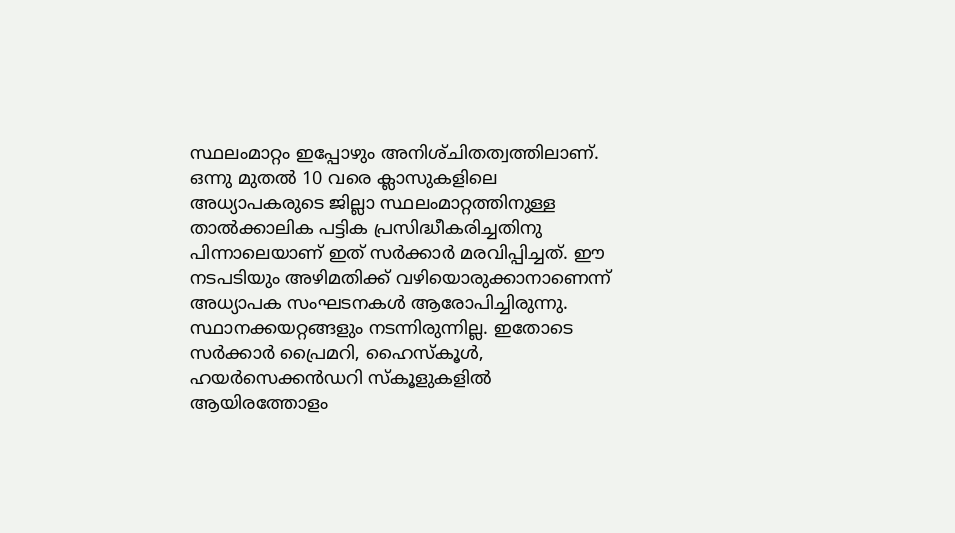സ്ഥലംമാറ്റം ഇപ്പോഴും അനിശ്‌ചിതത്വത്തിലാണ്‌. ഒന്നു മുതൽ 10 വരെ ക്ലാസുകളിലെ അധ്യാപകരുടെ ജില്ലാ സ്ഥലംമാറ്റത്തിനുള്ള താൽക്കാലിക പട്ടിക പ്രസിദ്ധീകരിച്ചതിനു പിന്നാലെയാണ്‌ ഇത്‌ സർക്കാർ മരവിപ്പിച്ചത്‌. ഇ‍ൗ നടപടിയും അഴിമതിക്ക്‌ വഴിയൊരുക്കാനാണെന്ന്‌ അധ്യാപക സംഘടനകൾ ആരോപിച്ചിരുന്നു. സ്ഥാനക്കയറ്റങ്ങളും നടന്നിരുന്നില്ല. ഇതോടെ സർക്കാർ പ്രൈമറി, ഹൈസ്‌കൂൾ, ഹയർസെക്കൻഡറി സ്‌കൂളുകളിൽ ആയിരത്തോളം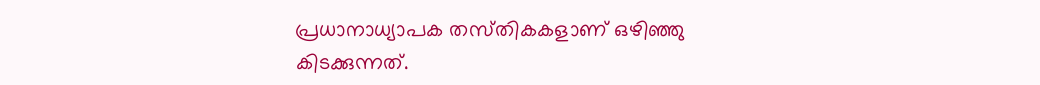പ്രധാനാധ്യാപക തസ്‌തികകളാണ്‌ ഒഴിഞ്ഞു കിടക്കുന്നത്‌.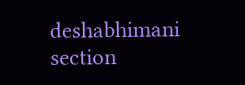deshabhimani section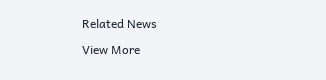Related News

View More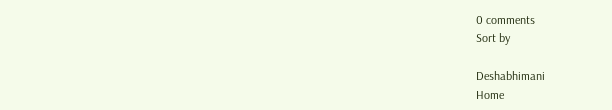0 comments
Sort by

Deshabhimani
Home